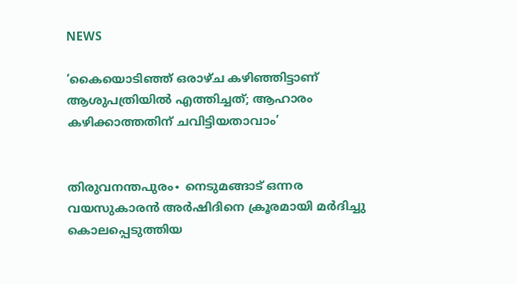NEWS

‘കൈയൊടിഞ്ഞ് ഒരാഴ്ച കഴി‍ഞ്ഞിട്ടാണ് ആശുപത്രിയിൽ എത്തിച്ചത്; ആഹാരം കഴിക്കാത്തതിന് ചവിട്ടിയതാവാം’


തിരുവനന്തപുരം∙ നെടുമങ്ങാട് ഒന്നര വയസുകാരന്‍ അര്‍ഷിദിനെ ക്രൂരമായി മര്‍ദിച്ചു കൊലപ്പെടുത്തിയ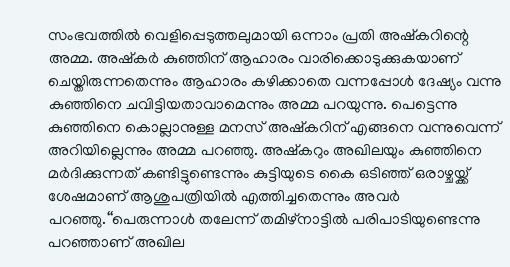സംഭവത്തില്‍ വെളിപ്പെടുത്തലുമായി ഒന്നാം പ്രതി അഷ്‌കറിന്റെ അമ്മ. അഷ്‌കര്‍ കുഞ്ഞിന് ആഹാരം വാരിക്കൊടുക്കുകയാണ് ചെയ്തിരുന്നതെന്നും ആഹാരം കഴിക്കാതെ വന്നപ്പോള്‍ ദേഷ്യം വന്നു കുഞ്ഞിനെ ചവിട്ടിയതാവാമെന്നും അമ്മ പറയുന്നു. പെട്ടെന്നു കുഞ്ഞിനെ കൊല്ലാനുള്ള മനസ് അഷ്‌കറിന് എങ്ങനെ വന്നുവെന്ന് അറിയില്ലെന്നും അമ്മ പറഞ്ഞു. അഷ്‌കറും അഖിലയും കുഞ്ഞിനെ മര്‍ദിക്കുന്നത് കണ്ടിട്ടുണ്ടെന്നും കുട്ടിയുടെ കൈ ഒടിഞ്ഞ് ഒരാഴ്ചയ്ക്ക് ശേഷമാണ് ആശുപത്രിയില്‍ എത്തിച്ചതെന്നും അവര്‍ പറഞ്ഞു.‘‘പെരുന്നാള്‍ തലേന്ന് തമിഴ്നാട്ടില്‍ പരിപാടിയുണ്ടെന്നു പറഞ്ഞാണ് അഖില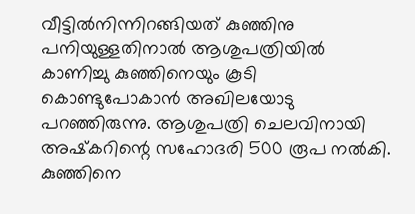വീട്ടില്‍നിന്നിറങ്ങിയത് കുഞ്ഞിനു പനിയുള്ളതിനാല്‍ ആശുപത്രിയില്‍ കാണിച്ചു കുഞ്ഞിനെയും കൂടി കൊണ്ടുപോകാന്‍ അഖിലയോടു പറഞ്ഞിരുന്നു. ആശുപത്രി ചെലവിനായി അഷ്‌കറിന്റെ സഹോദരി 500 രൂപ നല്‍കി. കുഞ്ഞിനെ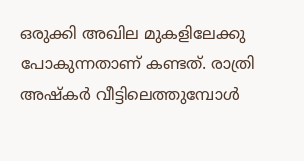ഒരുക്കി അഖില മുകളിലേക്കു പോകുന്നതാണ് കണ്ടത്. രാത്രി അഷ്‌കര്‍ വീട്ടിലെത്തുമ്പോള്‍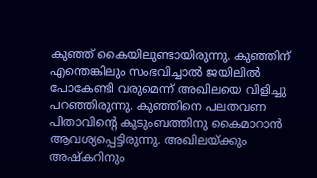കുഞ്ഞ് കൈയിലുണ്ടായിരുന്നു. കുഞ്ഞിന് എന്തെങ്കിലും സംഭവിച്ചാല്‍ ജയിലില്‍ പോകേണ്ടി വരുമെന്ന് അഖിലയെ വിളിച്ചു പറഞ്ഞിരുന്നു. കുഞ്ഞിനെ പലതവണ പിതാവിന്റെ കുടുംബത്തിനു കൈമാറാന്‍ ആവശ്യപ്പെട്ടിരുന്നു. അഖിലയ്ക്കും അഷ്‌കറിനും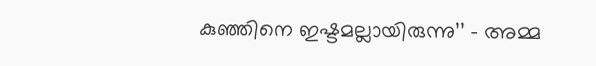കുഞ്ഞിനെ ഇഷ്ടമല്ലായിരുന്നു’’ – അമ്മ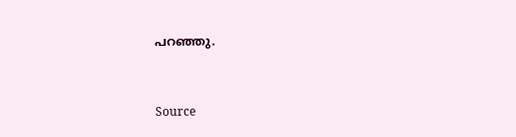പറഞ്ഞു.


Source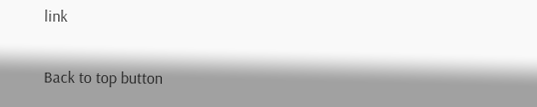link

Back to top button